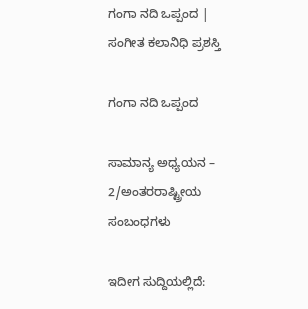ಗಂಗಾ ನದಿ ಒಪ್ಪಂದ | ಸಂಗೀತ ಕಲಾನಿಧಿ ಪ್ರಶಸ್ತಿ

ಗಂಗಾ ನದಿ ಒಪ್ಪಂದ

ಸಾಮಾನ್ಯ ಅಧ್ಯಯನ – 2/ಅಂತರರಾಷ್ಟ್ರೀಯ ಸಂಬಂಧಗಳು

ಇದೀಗ ಸುದ್ದಿಯಲ್ಲಿದೆ: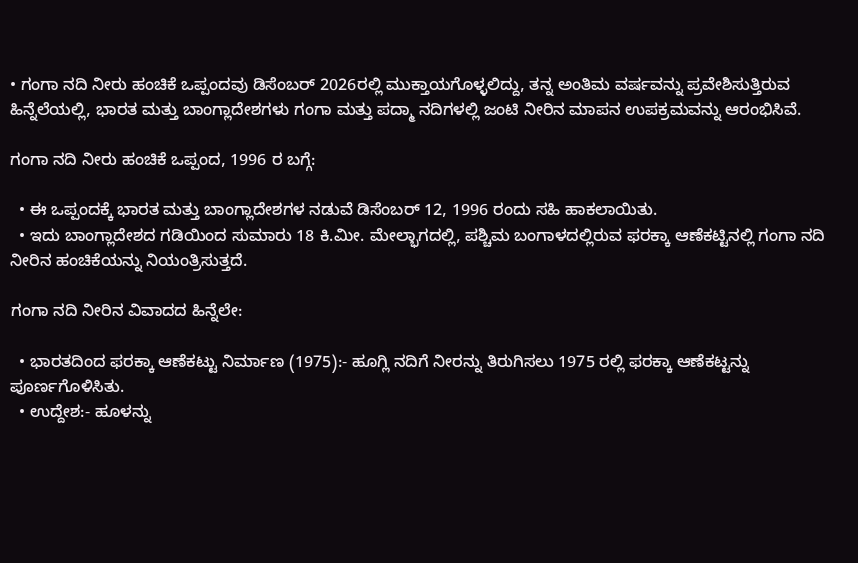• ಗಂಗಾ ನದಿ ನೀರು ಹಂಚಿಕೆ ಒಪ್ಪಂದವು ಡಿಸೆಂಬರ್ 2026ರಲ್ಲಿ ಮುಕ್ತಾಯಗೊಳ್ಳಲಿದ್ದು, ತನ್ನ ಅಂತಿಮ ವರ್ಷವನ್ನು ಪ್ರವೇಶಿಸುತ್ತಿರುವ ಹಿನ್ನೆಲೆಯಲ್ಲಿ, ಭಾರತ ಮತ್ತು ಬಾಂಗ್ಲಾದೇಶಗಳು ಗಂಗಾ ಮತ್ತು ಪದ್ಮಾ ನದಿಗಳಲ್ಲಿ ಜಂಟಿ ನೀರಿನ ಮಾಪನ ಉಪಕ್ರಮವನ್ನು ಆರಂಭಿಸಿವೆ.

ಗಂಗಾ ನದಿ ನೀರು ಹಂಚಿಕೆ ಒಪ್ಪಂದ, 1996 ರ ಬಗ್ಗೆ:

  • ಈ ಒಪ್ಪಂದಕ್ಕೆ ಭಾರತ ಮತ್ತು ಬಾಂಗ್ಲಾದೇಶಗಳ ನಡುವೆ ಡಿಸೆಂಬರ್ 12, 1996 ರಂದು ಸಹಿ ಹಾಕಲಾಯಿತು.
  • ಇದು ಬಾಂಗ್ಲಾದೇಶದ ಗಡಿಯಿಂದ ಸುಮಾರು 18 ಕಿ.ಮೀ. ಮೇಲ್ಭಾಗದಲ್ಲಿ, ಪಶ್ಚಿಮ ಬಂಗಾಳದಲ್ಲಿರುವ ಫರಕ್ಕಾ ಆಣೆಕಟ್ಟಿನಲ್ಲಿ ಗಂಗಾ ನದಿ ನೀರಿನ ಹಂಚಿಕೆಯನ್ನು ನಿಯಂತ್ರಿಸುತ್ತದೆ.

ಗಂಗಾ ನದಿ ನೀರಿನ ವಿವಾದದ ಹಿನ್ನೆಲೇ:

  • ಭಾರತದಿಂದ ಫರಕ್ಕಾ ಆಣೆಕಟ್ಟು ನಿರ್ಮಾಣ (1975):- ಹೂಗ್ಲಿ ನದಿಗೆ ನೀರನ್ನು ತಿರುಗಿಸಲು 1975 ರಲ್ಲಿ ಫರಕ್ಕಾ ಆಣೆಕಟ್ಟನ್ನು ಪೂರ್ಣಗೊಳಿಸಿತು.
  • ಉದ್ದೇಶ:- ಹೂಳನ್ನು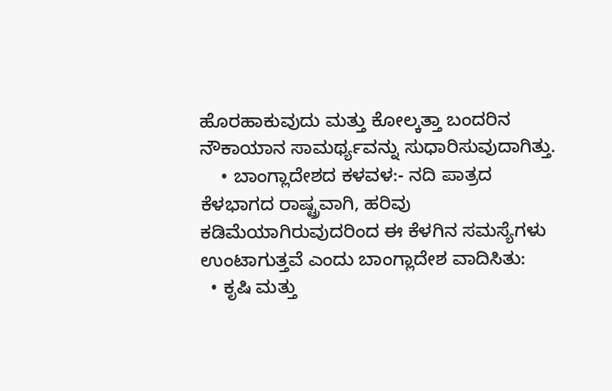ಹೊರಹಾಕುವುದು ಮತ್ತು ಕೋಲ್ಕತ್ತಾ ಬಂದರಿನ ನೌಕಾಯಾನ ಸಾಮರ್ಥ್ಯವನ್ನು ಸುಧಾರಿಸುವುದಾಗಿತ್ತು.
    • ಬಾಂಗ್ಲಾದೇಶದ ಕಳವಳ:- ನದಿ ಪಾತ್ರದ ಕೆಳಭಾಗದ ರಾಷ್ಟ್ರವಾಗಿ, ಹರಿವು ಕಡಿಮೆಯಾಗಿರುವುದರಿಂದ ಈ ಕೆಳಗಿನ ಸಮಸ್ಯೆಗಳು ಉಂಟಾಗುತ್ತವೆ ಎಂದು ಬಾಂಗ್ಲಾದೇಶ ವಾದಿಸಿತು:
  • ಕೃಷಿ ಮತ್ತು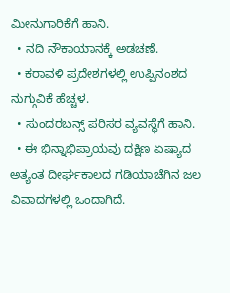ಮೀನುಗಾರಿಕೆಗೆ ಹಾನಿ.
  • ನದಿ ನೌಕಾಯಾನಕ್ಕೆ ಅಡಚಣೆ.
  • ಕರಾವಳಿ ಪ್ರದೇಶಗಳಲ್ಲಿ ಉಪ್ಪಿನಂಶದ ನುಗ್ಗುವಿಕೆ ಹೆಚ್ಚಳ.
  • ಸುಂದರಬನ್ಸ್ ಪರಿಸರ ವ್ಯವಸ್ಥೆಗೆ ಹಾನಿ.
  • ಈ ಭಿನ್ನಾಭಿಪ್ರಾಯವು ದಕ್ಷಿಣ ಏಷ್ಯಾದ ಅತ್ಯಂತ ದೀರ್ಘಕಾಲದ ಗಡಿಯಾಚೆಗಿನ ಜಲ ವಿವಾದಗಳಲ್ಲಿ ಒಂದಾಗಿದೆ.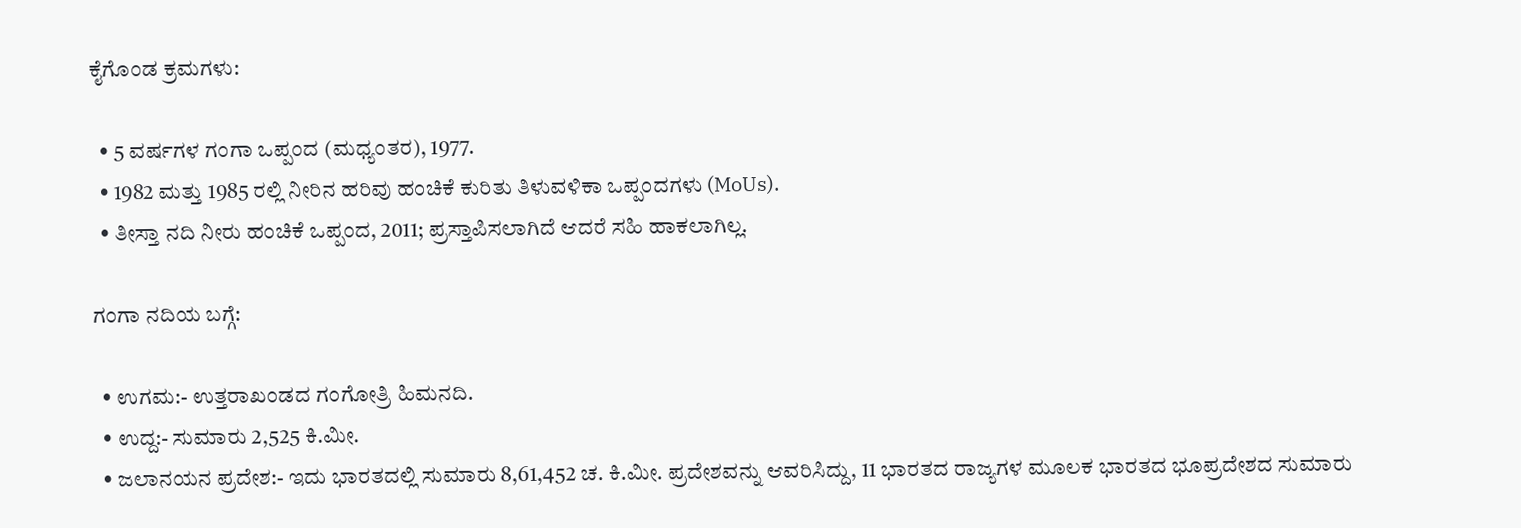ಕೈಗೊಂಡ ಕ್ರಮಗಳು:

  • 5 ವರ್ಷಗಳ ಗಂಗಾ ಒಪ್ಪಂದ (ಮಧ್ಯಂತರ), 1977.
  • 1982 ಮತ್ತು 1985 ರಲ್ಲಿ ನೀರಿನ ಹರಿವು ಹಂಚಿಕೆ ಕುರಿತು ತಿಳುವಳಿಕಾ ಒಪ್ಪಂದಗಳು (MoUs).
  • ತೀಸ್ತಾ ನದಿ ನೀರು ಹಂಚಿಕೆ ಒಪ್ಪಂದ, 2011; ಪ್ರಸ್ತಾಪಿಸಲಾಗಿದೆ ಆದರೆ ಸಹಿ ಹಾಕಲಾಗಿಲ್ಲ.

ಗಂಗಾ ನದಿಯ ಬಗ್ಗೆ:

  • ಉಗಮ:- ಉತ್ತರಾಖಂಡದ ಗಂಗೋತ್ರಿ ಹಿಮನದಿ.
  • ಉದ್ದ:- ಸುಮಾರು 2,525 ಕಿ.ಮೀ.
  • ಜಲಾನಯನ ಪ್ರದೇಶ:- ಇದು ಭಾರತದಲ್ಲಿ ಸುಮಾರು 8,61,452 ಚ. ಕಿ.ಮೀ. ಪ್ರದೇಶವನ್ನು ಆವರಿಸಿದ್ದು, 11 ಭಾರತದ ರಾಜ್ಯಗಳ ಮೂಲಕ ಭಾರತದ ಭೂಪ್ರದೇಶದ ಸುಮಾರು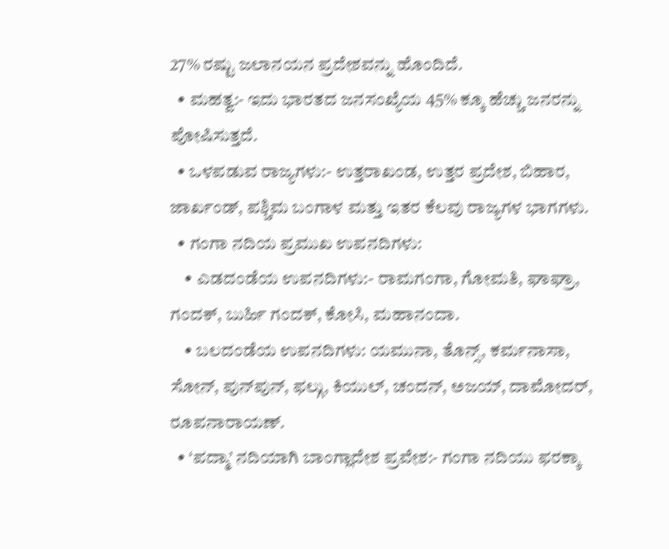27% ರಷ್ಟು ಜಲಾನಯನ ಪ್ರದೇಶವನ್ನು ಹೊಂದಿದೆ.
  • ಮಹತ್ವ:- ಇದು ಭಾರತದ ಜನಸಂಖ್ಯೆಯ 45% ಕ್ಕೂ ಹೆಚ್ಚು ಜನರನ್ನು ಪೋಷಿಸುತ್ತದೆ.
  • ಒಳಪಡುವ ರಾಜ್ಯಗಳು:- ಉತ್ತರಾಖಂಡ, ಉತ್ತರ ಪ್ರದೇಶ, ಬಿಹಾರ, ಜಾರ್ಖಂಡ್, ಪಶ್ಚಿಮ ಬಂಗಾಳ ಮತ್ತು ಇತರ ಕೆಲವು ರಾಜ್ಯಗಳ ಭಾಗಗಳು.
  • ಗಂಗಾ ನದಿಯ ಪ್ರಮುಖ ಉಪನದಿಗಳು:
    • ಎಡದಂಡೆಯ ಉಪನದಿಗಳು:- ರಾಮಗಂಗಾ, ಗೋಮತಿ, ಘಾಘ್ರಾ, ಗಂದಕ್, ಬುರ್ಹಿ ಗಂದಕ್, ಕೋಸಿ, ಮಹಾನಂದಾ.
    • ಬಲದಂಡೆಯ ಉಪನದಿಗಳು: ಯಮುನಾ, ತೊನ್ಸ್, ಕರ್ಮನಾಸಾ, ಸೋನ್, ಪುನ್‌ಪುನ್, ಫಲ್ಗು, ಕಿಯುಲ್, ಚಂದನ್, ಅಜಯ್, ದಾಮೋದರ್, ರೂಪನಾರಾಯಣ್.
  • ‘ಪದ್ಮಾ’ ನದಿಯಾಗಿ ಬಾಂಗ್ಲಾದೇಶ ಪ್ರವೇಶ:- ಗಂಗಾ ನದಿಯು ಫರಕ್ಕಾ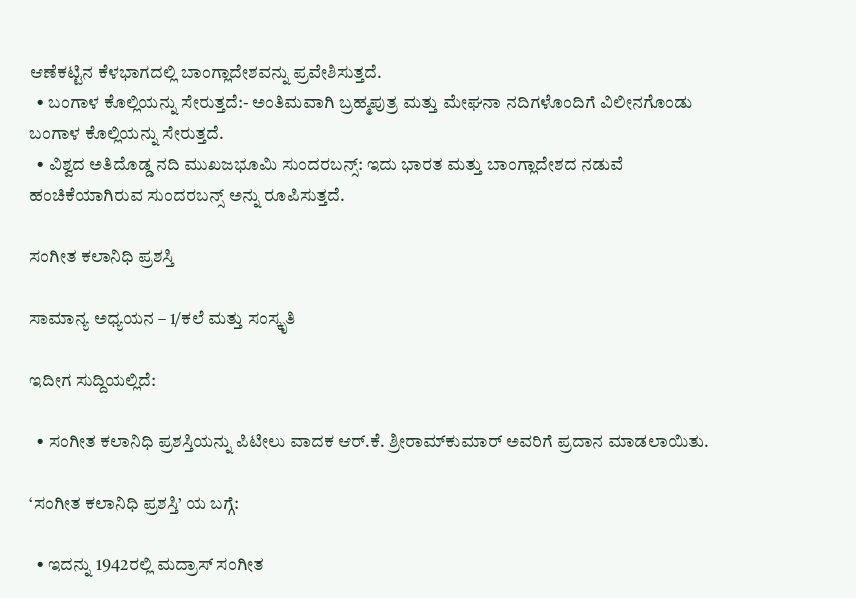ಆಣೆಕಟ್ಟಿನ ಕೆಳಭಾಗದಲ್ಲಿ ಬಾಂಗ್ಲಾದೇಶವನ್ನು ಪ್ರವೇಶಿಸುತ್ತದೆ.
  • ಬಂಗಾಳ ಕೊಲ್ಲಿಯನ್ನು ಸೇರುತ್ತದೆ:- ಅಂತಿಮವಾಗಿ ಬ್ರಹ್ಮಪುತ್ರ ಮತ್ತು ಮೇಘನಾ ನದಿಗಳೊಂದಿಗೆ ವಿಲೀನಗೊಂಡು ಬಂಗಾಳ ಕೊಲ್ಲಿಯನ್ನು ಸೇರುತ್ತದೆ.
  • ವಿಶ್ವದ ಅತಿದೊಡ್ಡ ನದಿ ಮುಖಜಭೂಮಿ ಸುಂದರಬನ್ಸ್: ಇದು ಭಾರತ ಮತ್ತು ಬಾಂಗ್ಲಾದೇಶದ ನಡುವೆ ಹಂಚಿಕೆಯಾಗಿರುವ ಸುಂದರಬನ್ಸ್ ಅನ್ನು ರೂಪಿಸುತ್ತದೆ.

ಸಂಗೀತ ಕಲಾನಿಧಿ ಪ್ರಶಸ್ತಿ

ಸಾಮಾನ್ಯ ಅಧ್ಯಯನ – 1/ಕಲೆ ಮತ್ತು ಸಂಸ್ಕೃತಿ

ಇದೀಗ ಸುದ್ದಿಯಲ್ಲಿದೆ:

  • ಸಂಗೀತ ಕಲಾನಿಧಿ ಪ್ರಶಸ್ತಿಯನ್ನು ಪಿಟೀಲು ವಾದಕ ಆರ್.ಕೆ. ಶ್ರೀರಾಮ್‌ಕುಮಾರ್ ಅವರಿಗೆ ಪ್ರದಾನ ಮಾಡಲಾಯಿತು.

‘ಸಂಗೀತ ಕಲಾನಿಧಿ ಪ್ರಶಸ್ತಿ’ ಯ ಬಗ್ಗೆ:

  • ಇದನ್ನು 1942ರಲ್ಲಿ ಮದ್ರಾಸ್ ಸಂಗೀತ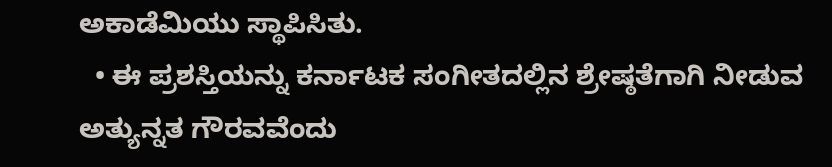ಅಕಾಡೆಮಿಯು ಸ್ಥಾಪಿಸಿತು.
  • ಈ ಪ್ರಶಸ್ತಿಯನ್ನು ಕರ್ನಾಟಕ ಸಂಗೀತದಲ್ಲಿನ ಶ್ರೇಷ್ಠತೆಗಾಗಿ ನೀಡುವ ಅತ್ಯುನ್ನತ ಗೌರವವೆಂದು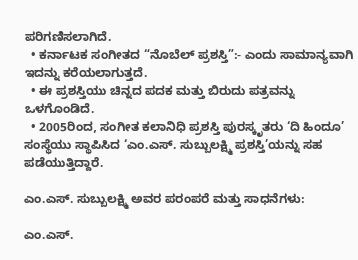ಪರಿಗಣಿಸಲಾಗಿದೆ.
  • ಕರ್ನಾಟಕ ಸಂಗೀತದ “ನೊಬೆಲ್ ಪ್ರಶಸ್ತಿ”:- ಎಂದು ಸಾಮಾನ್ಯವಾಗಿ ಇದನ್ನು ಕರೆಯಲಾಗುತ್ತದೆ.
  • ಈ ಪ್ರಶಸ್ತಿಯು ಚಿನ್ನದ ಪದಕ ಮತ್ತು ಬಿರುದು ಪತ್ರವನ್ನು ಒಳಗೊಂಡಿದೆ.
  • 2005ರಿಂದ, ಸಂಗೀತ ಕಲಾನಿಧಿ ಪ್ರಶಸ್ತಿ ಪುರಸ್ಕೃತರು ‘ದಿ ಹಿಂದೂ’ ಸಂಸ್ಥೆಯು ಸ್ಥಾಪಿಸಿದ ‘ಎಂ.ಎಸ್. ಸುಬ್ಬುಲಕ್ಷ್ಮಿ ಪ್ರಶಸ್ತಿ’ಯನ್ನು ಸಹ ಪಡೆಯುತ್ತಿದ್ದಾರೆ.

ಎಂ.ಎಸ್. ಸುಬ್ಬುಲಕ್ಷ್ಮಿ ಅವರ ಪರಂಪರೆ ಮತ್ತು ಸಾಧನೆಗಳು:

ಎಂ.ಎಸ್.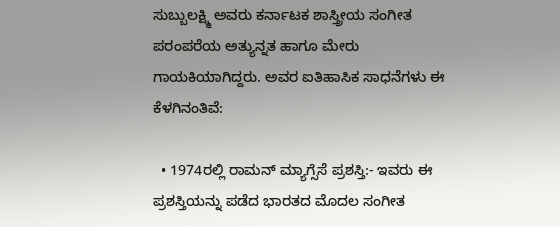ಸುಬ್ಬುಲಕ್ಷ್ಮಿ ಅವರು ಕರ್ನಾಟಕ ಶಾಸ್ತ್ರೀಯ ಸಂಗೀತ ಪರಂಪರೆಯ ಅತ್ಯುನ್ನತ ಹಾಗೂ ಮೇರು ಗಾಯಕಿಯಾಗಿದ್ದರು. ಅವರ ಐತಿಹಾಸಿಕ ಸಾಧನೆಗಳು ಈ ಕೆಳಗಿನಂತಿವೆ:

  • 1974ರಲ್ಲಿ ರಾಮನ್ ಮ್ಯಾಗ್ಸೆಸೆ ಪ್ರಶಸ್ತಿ:- ಇವರು ಈ ಪ್ರಶಸ್ತಿಯನ್ನು ಪಡೆದ ಭಾರತದ ಮೊದಲ ಸಂಗೀತ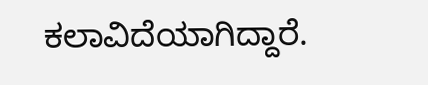ಕಲಾವಿದೆಯಾಗಿದ್ದಾರೆ.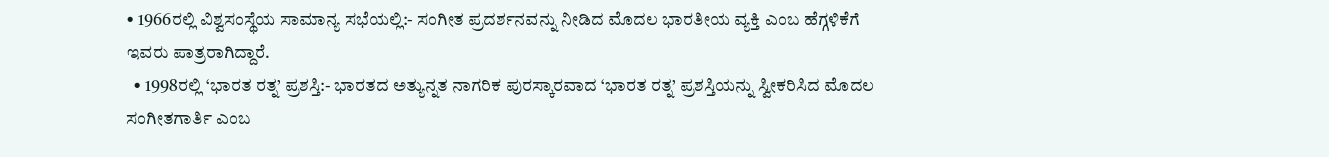• 1966ರಲ್ಲಿ ವಿಶ್ವಸಂಸ್ಥೆಯ ಸಾಮಾನ್ಯ ಸಭೆಯಲ್ಲಿ:- ಸಂಗೀತ ಪ್ರದರ್ಶನವನ್ನು ನೀಡಿದ ಮೊದಲ ಭಾರತೀಯ ವ್ಯಕ್ತಿ ಎಂಬ ಹೆಗ್ಗಳಿಕೆಗೆ ಇವರು ಪಾತ್ರರಾಗಿದ್ದಾರೆ.
  • 1998ರಲ್ಲಿ ‘ಭಾರತ ರತ್ನ’ ಪ್ರಶಸ್ತಿ:- ಭಾರತದ ಅತ್ಯುನ್ನತ ನಾಗರಿಕ ಪುರಸ್ಕಾರವಾದ ‘ಭಾರತ ರತ್ನ’ ಪ್ರಶಸ್ತಿಯನ್ನು ಸ್ವೀಕರಿಸಿದ ಮೊದಲ ಸಂಗೀತಗಾರ್ತಿ ಎಂಬ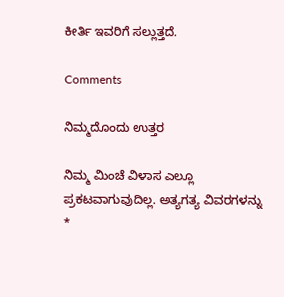ಕೀರ್ತಿ ಇವರಿಗೆ ಸಲ್ಲುತ್ತದೆ.

Comments

ನಿಮ್ಮದೊಂದು ಉತ್ತರ

ನಿಮ್ಮ ಮಿಂಚೆ ವಿಳಾಸ ಎಲ್ಲೂ ಪ್ರಕಟವಾಗುವುದಿಲ್ಲ. ಅತ್ಯಗತ್ಯ ವಿವರಗಳನ್ನು *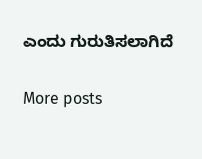ಎಂದು ಗುರುತಿಸಲಾಗಿದೆ

More posts